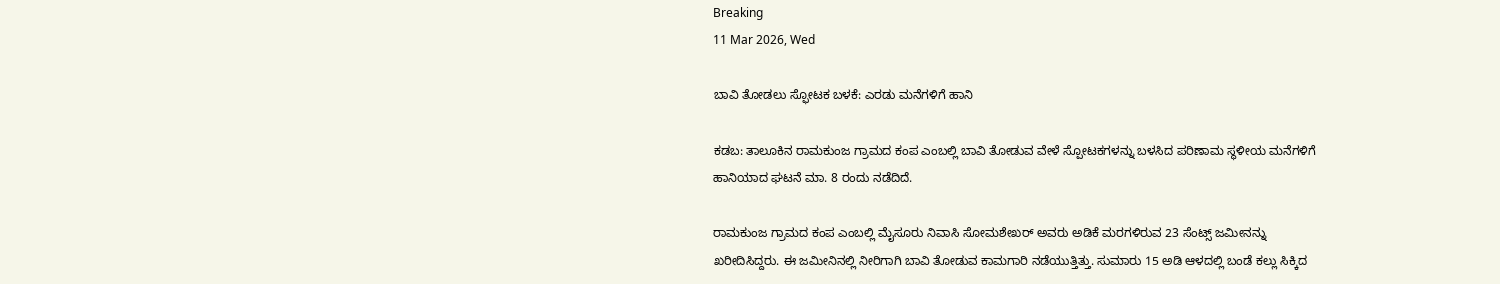Breaking
11 Mar 2026, Wed

ಬಾವಿ ತೋಡಲು ಸ್ಫೋಟಕ ಬಳಕೆ: ಎರಡು ಮನೆಗಳಿಗೆ ಹಾನಿ

ಕಡಬ: ತಾಲೂಕಿನ ರಾಮಕುಂಜ ಗ್ರಾಮದ ಕಂಪ ಎಂಬಲ್ಲಿ ಬಾವಿ ತೋಡುವ ವೇಳೆ ಸ್ಪೋಟಕಗಳನ್ನು ಬಳಸಿದ ಪರಿಣಾಮ ಸ್ಥಳೀಯ ಮನೆಗಳಿಗೆ ಹಾನಿಯಾದ ಘಟನೆ ಮಾ. 8 ರಂದು ನಡೆದಿದೆ.

ರಾಮಕುಂಜ ಗ್ರಾಮದ ಕಂಪ ಎಂಬಲ್ಲಿ ಮೈಸೂರು ನಿವಾಸಿ ಸೋಮಶೇಖರ್ ಅವರು ಅಡಿಕೆ ಮರಗಳಿರುವ 23 ಸೆಂಟ್ಸ್ ಜಮೀನನ್ನು ಖರೀದಿಸಿದ್ದರು. ಈ ಜಮೀನಿನಲ್ಲಿ ನೀರಿಗಾಗಿ ಬಾವಿ ತೋಡುವ ಕಾಮಗಾರಿ ನಡೆಯುತ್ತಿತ್ತು. ಸುಮಾರು 15 ಅಡಿ ಆಳದಲ್ಲಿ ಬಂಡೆ ಕಲ್ಲು ಸಿಕ್ಕಿದ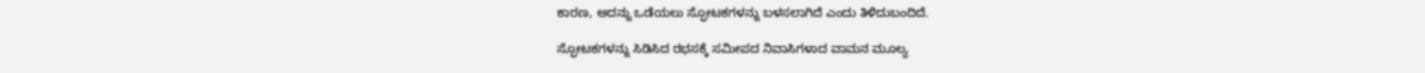ಕಾರಣ, ಅದನ್ನು ಒಡೆಯಲು ಸ್ಫೋಟಕಗಳನ್ನು ಬಳಸಲಾಗಿದೆ ಎಂದು ತಿಳಿದುಬಂದಿದೆ.

ಸ್ಫೋಟಕಗಳನ್ನು ಸಿಡಿಸಿದ ರಭಸಕ್ಕೆ ಸಮೀಪದ ನಿವಾಸಿಗಳಾದ ವಾಮನ ಮೂಲ್ಯ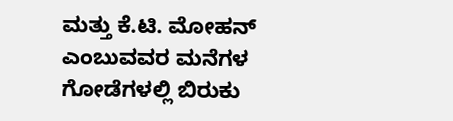ಮತ್ತು ಕೆ.ಟಿ. ಮೋಹನ್ ಎಂಬುವವರ ಮನೆಗಳ ಗೋಡೆಗಳಲ್ಲಿ ಬಿರುಕು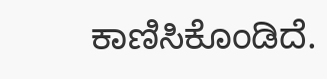ಕಾಣಿಸಿಕೊಂಡಿದೆ.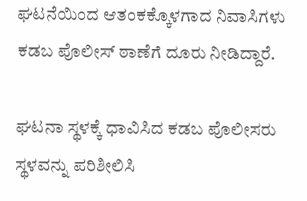ಘಟನೆಯಿಂದ ಆತಂಕಕ್ಕೊಳಗಾದ ನಿವಾಸಿಗಳು ಕಡಬ ಪೊಲೀಸ್ ಠಾಣೆಗೆ ದೂರು ನೀಡಿದ್ದಾರೆ.

ಘಟನಾ ಸ್ಥಳಕ್ಕೆ ಧಾವಿಸಿದ ಕಡಬ ಪೊಲೀಸರು ಸ್ಥಳವನ್ನು ಪರಿಶೀಲಿಸಿ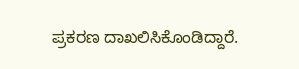ಪ್ರಕರಣ ದಾಖಲಿಸಿಕೊಂಡಿದ್ದಾರೆ.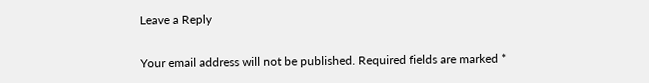Leave a Reply

Your email address will not be published. Required fields are marked *